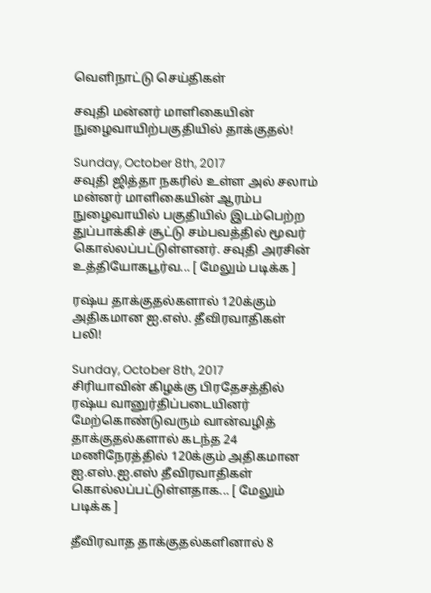வெளிநாட்டு செய்திகள்

சவுதி மன்னர் மாளிகையின் நுழைவாயிற்பகுதியில் தாக்குதல்!

Sunday, October 8th, 2017
சவுதி ஜித்தா நகரில் உள்ள அல் சலாம் மன்னர் மாளிகையின் ஆரம்ப நுழைவாயில் பகுதியில் இடம்பெற்ற துப்பாக்கிச் சூட்டு சம்பவத்தில் மூவர் கொல்லப்பட்டுள்ளனர். சவுதி அரசின் உத்தியோகபூர்வ... [ மேலும் படிக்க ]

ரஷ்ய தாக்குதல்களால் 120க்கும் அதிகமான ஐ.எஸ். தீவிரவாதிகள் பலி!

Sunday, October 8th, 2017
சிரியாவின் கிழக்கு பிரதேசத்தில் ரஷ்ய வானுர்திப்படையினர் மேற்கொண்டுவரும் வான்வழித் தாக்குதல்களால் கடந்த 24 மணிநேரத்தில் 120க்கும் அதிகமான ஐ.எஸ்.ஐ.எஸ் தீவிரவாதிகள் கொல்லப்பட்டுள்ளதாக... [ மேலும் படிக்க ]

தீவிரவாத தாக்குதல்களினால் 8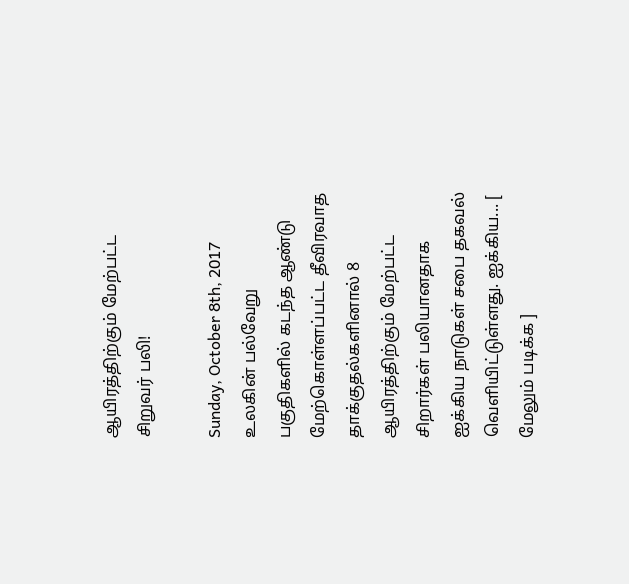ஆயிரத்திற்கும் மேற்பட்ட சிறுவர் பலி!

Sunday, October 8th, 2017
உலகின் பல்வேறு பகுதிகளில் கடந்த ஆண்டு மேற்கொள்ளப்பட்ட தீவிரவாத தாக்குதல்களினால் 8 ஆயிரத்திற்கும் மேற்பட்ட சிறார்கள் பலியானதாக ஐக்கிய நாடுகள் சபை தகவல் வெளியிட்டுள்ளது. ஐக்கிய... [ மேலும் படிக்க ]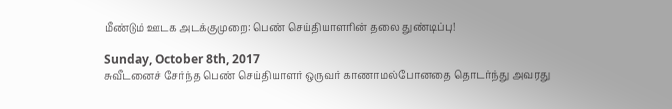மீண்டும் ஊடக அடக்குமுறை: பெண் செய்தியாளரின் தலை துண்டிப்பு!

Sunday, October 8th, 2017
சுவீடனைச் சேர்ந்த பெண் செய்தியாளர் ஒருவர் காணாமல்போனதை தொடர்ந்து அவரது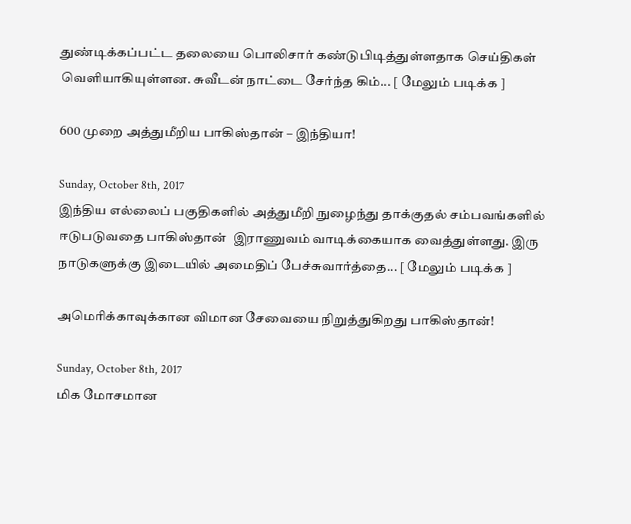துண்டிக்கப்பட்ட தலையை பொலிசார் கண்டுபிடித்துள்ளதாக செய்திகள் வெளியாகியுள்ளன. சுவீடன் நாட்டை சேர்ந்த கிம்... [ மேலும் படிக்க ]

600 முறை அத்துமீறிய பாகிஸ்தான் – இந்தியா!

Sunday, October 8th, 2017
இந்திய எல்லைப் பகுதிகளில் அத்துமீறி நுழைந்து தாக்குதல் சம்பவங்களில் ஈடுபடுவதை பாகிஸ்தான்  இராணுவம் வாடிக்கையாக வைத்துள்ளது. இரு நாடுகளுக்கு இடையில் அமைதிப் பேச்சுவார்த்தை... [ மேலும் படிக்க ]

அமெரிக்காவுக்கான விமான சேவையை நிறுத்துகிறது பாகிஸ்தான்!

Sunday, October 8th, 2017
மிக மோசமான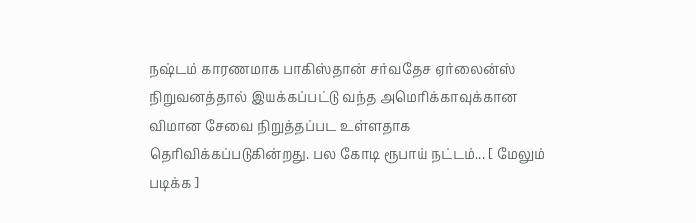நஷ்டம் காரணமாக பாகிஸ்தான் சர்வதேச ஏர்லைன்ஸ் நிறுவனத்தால் இயக்கப்பட்டு வந்த அமெரிக்காவுக்கான விமான சேவை நிறுத்தப்பட உள்ளதாக தெரிவிக்கப்படுகின்றது. பல கோடி ரூபாய் நட்டம்... [ மேலும் படிக்க ]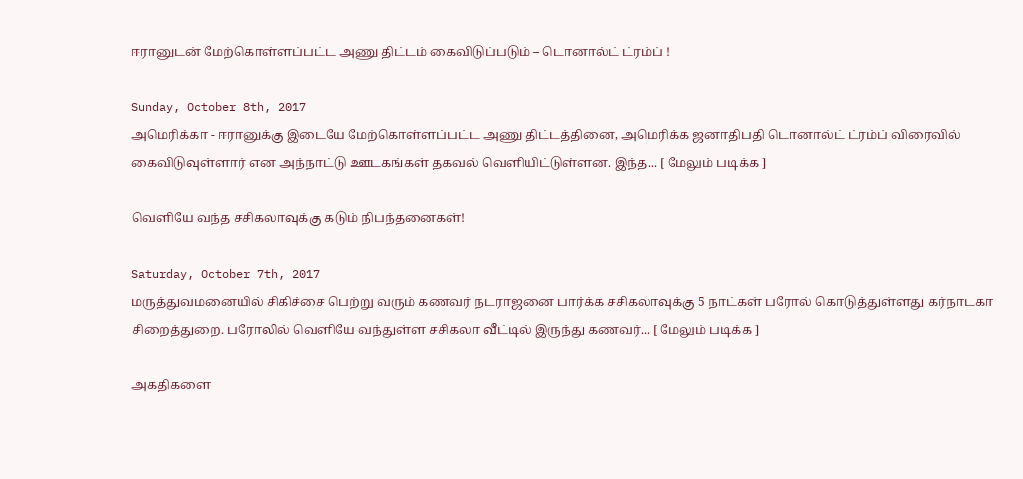ஈரானுடன் மேற்கொள்ளப்பட்ட அணு திட்டம் கைவிடுப்படும் – டொனால்ட் ட்ரம்ப் !

Sunday, October 8th, 2017
அமெரிக்கா - ஈரானுக்கு இடையே மேற்கொள்ளப்பட்ட அணு திட்டத்தினை, அமெரிக்க ஜனாதிபதி டொனால்ட் ட்ரம்ப் விரைவில் கைவிடுவுள்ளார் என அந்நாட்டு ஊடகங்கள் தகவல் வெளியிட்டுள்ளன. இந்த... [ மேலும் படிக்க ]

வெளியே வந்த சசிகலாவுக்கு கடும் நிபந்தனைகள்!

Saturday, October 7th, 2017
மருத்துவமனையில் சிகிச்சை பெற்று வரும் கணவர் நடராஜனை பார்க்க சசிகலாவுக்கு 5 நாட்கள் பரோல் கொடுத்துள்ளது கர்நாடகா சிறைத்துறை. பரோலில் வெளியே வந்துள்ள சசிகலா வீட்டில் இருந்து கணவர்... [ மேலும் படிக்க ]

அகதிகளை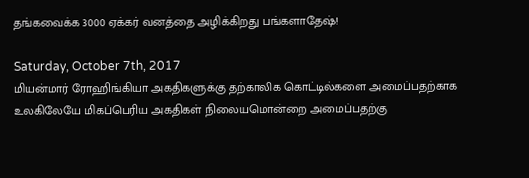தங்கவைக்க 3000 ஏக்கர் வனத்தை அழிக்கிறது பங்களாதேஷ்!

Saturday, October 7th, 2017
மியன்மார் ரோஹிங்கியா அகதிகளுக்கு தற்காலிக கொட்டில்களை அமைப்பதற்காக உலகிலேயே மிகப்பெரிய அகதிகள் நிலையமொன்றை அமைப்பதற்கு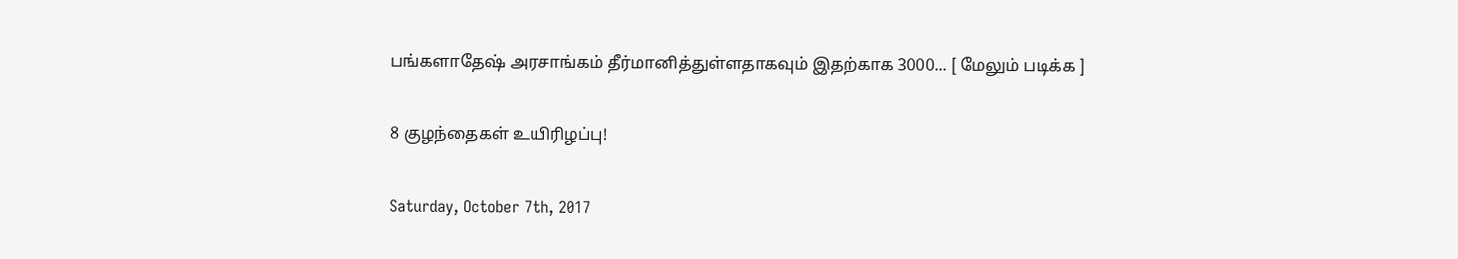பங்களாதேஷ் அரசாங்கம் தீர்மானித்துள்ளதாகவும் இதற்காக 3000... [ மேலும் படிக்க ]

8 குழந்தைகள் உயிரிழப்பு!

Saturday, October 7th, 2017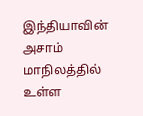இந்தியாவின் அசாம் மாநிலத்தில் உள்ள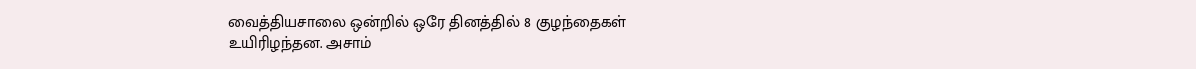வைத்தியசாலை ஒன்றில் ஒரே தினத்தில் 8 குழந்தைகள் உயிரிழந்தன. அசாம்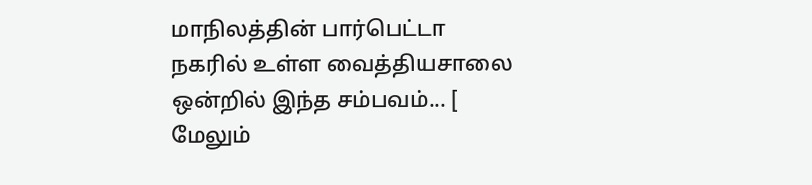மாநிலத்தின் பார்பெட்டா நகரில் உள்ள வைத்தியசாலை ஒன்றில் இந்த சம்பவம்... [ மேலும்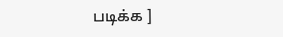படிக்க ]